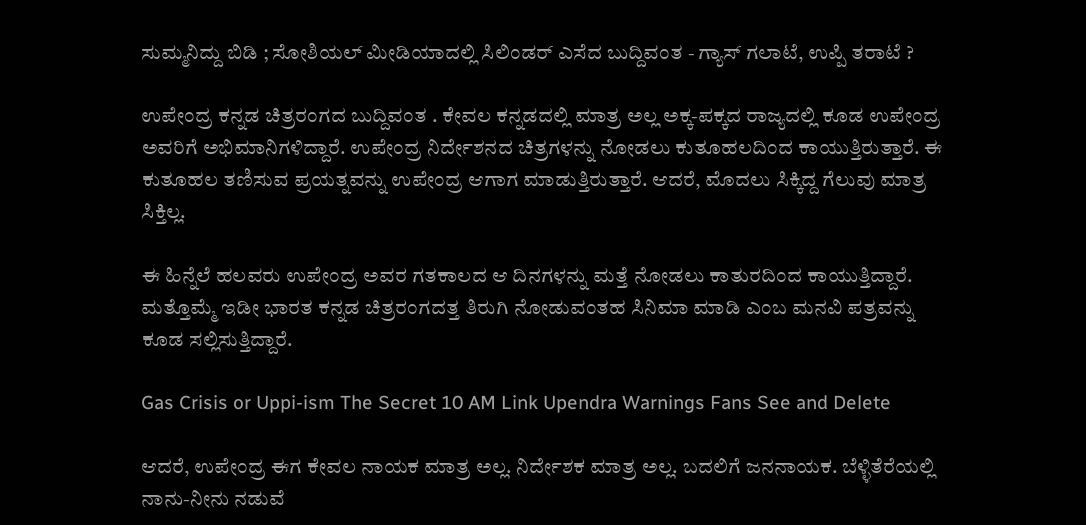ಸುಮ್ಮನಿದ್ದು ಬಿಡಿ ; ಸೋಶಿಯಲ್ ಮೀಡಿಯಾದಲ್ಲಿ ಸಿಲಿಂಡರ್ ಎಸೆದ ಬುದ್ದಿವಂತ - ಗ್ಯಾಸ್ ಗಲಾಟೆ, ಉಪ್ಪಿ ತರಾಟೆ ?

ಉಪೇಂದ್ರ ಕನ್ನಡ ಚಿತ್ರರಂಗದ ಬುದ್ದಿವಂತ . ಕೇವಲ ಕನ್ನಡದಲ್ಲಿ ಮಾತ್ರ ಅಲ್ಲ ಅಕ್ಕ-ಪಕ್ಕದ ರಾಜ್ಯದಲ್ಲಿ ಕೂಡ ಉಪೇಂದ್ರ ಅವರಿಗೆ ಅಭಿಮಾನಿಗಳಿದ್ದಾರೆ. ಉಪೇಂದ್ರ ನಿರ್ದೇಶನದ ಚಿತ್ರಗಳನ್ನು ನೋಡಲು ಕುತೂಹಲದಿಂದ ಕಾಯುತ್ತಿರುತ್ತಾರೆ. ಈ ಕುತೂಹಲ ತಣಿಸುವ ಪ್ರಯತ್ನವನ್ನು ಉಪೇಂದ್ರ ಆಗಾಗ ಮಾಡುತ್ತಿರುತ್ತಾರೆ. ಆದರೆ, ಮೊದಲು ಸಿಕ್ಕಿದ್ದ ಗೆಲುವು ಮಾತ್ರ ಸಿಕ್ತಿಲ್ಲ.

ಈ ಹಿನ್ನೆಲೆ ಹಲವರು ಉಪೇಂದ್ರ ಅವರ ಗತಕಾಲದ ಆ ದಿನಗಳನ್ನು ಮತ್ತೆ ನೋಡಲು ಕಾತುರದಿಂದ ಕಾಯುತ್ತಿದ್ದಾರೆ. ಮತ್ತೊಮ್ಮೆ ಇಡೀ ಭಾರತ ಕನ್ನಡ ಚಿತ್ರರಂಗದತ್ತ ತಿರುಗಿ ನೋಡುವಂತಹ ಸಿನಿಮಾ ಮಾಡಿ ಎಂಬ ಮನವಿ ಪತ್ರವನ್ನು ಕೂಡ ಸಲ್ಲಿಸುತ್ತಿದ್ದಾರೆ.

Gas Crisis or Uppi-ism The Secret 10 AM Link Upendra Warnings Fans See and Delete

ಆದರೆ, ಉಪೇಂದ್ರ ಈಗ ಕೇವಲ ನಾಯಕ ಮಾತ್ರ ಅಲ್ಲ. ನಿರ್ದೇಶಕ ಮಾತ್ರ ಅಲ್ಲ. ಬದಲಿಗೆ ಜನನಾಯಕ. ಬೆಳ್ಳಿತೆರೆಯಲ್ಲಿ ನಾನು-ನೀನು ನಡುವೆ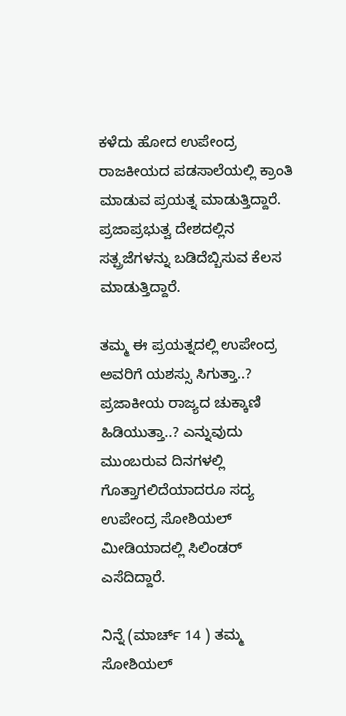ಕಳೆದು ಹೋದ ಉಪೇಂದ್ರ ರಾಜಕೀಯದ ಪಡಸಾಲೆಯಲ್ಲಿ ಕ್ರಾಂತಿ ಮಾಡುವ ಪ್ರಯತ್ನ ಮಾಡುತ್ತಿದ್ದಾರೆ. ಪ್ರಜಾಪ್ರಭುತ್ವ ದೇಶದಲ್ಲಿನ ಸತ್ಪ್ರಜೆಗಳನ್ನು ಬಡಿದೆಬ್ಬಿಸುವ ಕೆಲಸ ಮಾಡುತ್ತಿದ್ದಾರೆ.

ತಮ್ಮ ಈ ಪ್ರಯತ್ನದಲ್ಲಿ ಉಪೇಂದ್ರ ಅವರಿಗೆ ಯಶಸ್ಸು ಸಿಗುತ್ತಾ..? ಪ್ರಜಾಕೀಯ ರಾಜ್ಯದ ಚುಕ್ಕಾಣಿ ಹಿಡಿಯುತ್ತಾ..? ಎನ್ನುವುದು ಮುಂಬರುವ ದಿನಗಳಲ್ಲಿ ಗೊತ್ತಾಗಲಿದೆಯಾದರೂ ಸದ್ಯ ಉಪೇಂದ್ರ ಸೋಶಿಯಲ್ ಮೀಡಿಯಾದಲ್ಲಿ ಸಿಲಿಂಡರ್ ಎಸೆದಿದ್ದಾರೆ.

ನಿನ್ನೆ (ಮಾರ್ಚ್ 14 ) ತಮ್ಮ ಸೋಶಿಯಲ್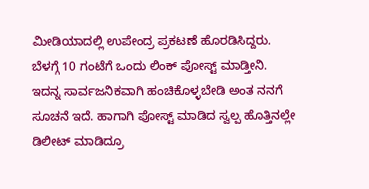ಮೀಡಿಯಾದಲ್ಲಿ ಉಪೇಂದ್ರ ಪ್ರಕಟಣೆ ಹೊರಡಿಸಿದ್ದರು. ಬೆಳಗ್ಗೆ 10 ಗಂಟೆಗೆ ಒಂದು ಲಿಂಕ್ ಪೋಸ್ಟ್ ಮಾಡ್ತೀನಿ. ಇದನ್ನ ಸಾರ್ವಜನಿಕವಾಗಿ ಹಂಚಿಕೊಳ್ಳಬೇಡಿ ಅಂತ ನನಗೆ ಸೂಚನೆ ಇದೆ. ಹಾಗಾಗಿ ಪೋಸ್ಟ್ ಮಾಡಿದ ಸ್ವಲ್ಪ ಹೊತ್ತಿನಲ್ಲೇ ಡಿಲೀಟ್ ಮಾಡಿದ್ರೂ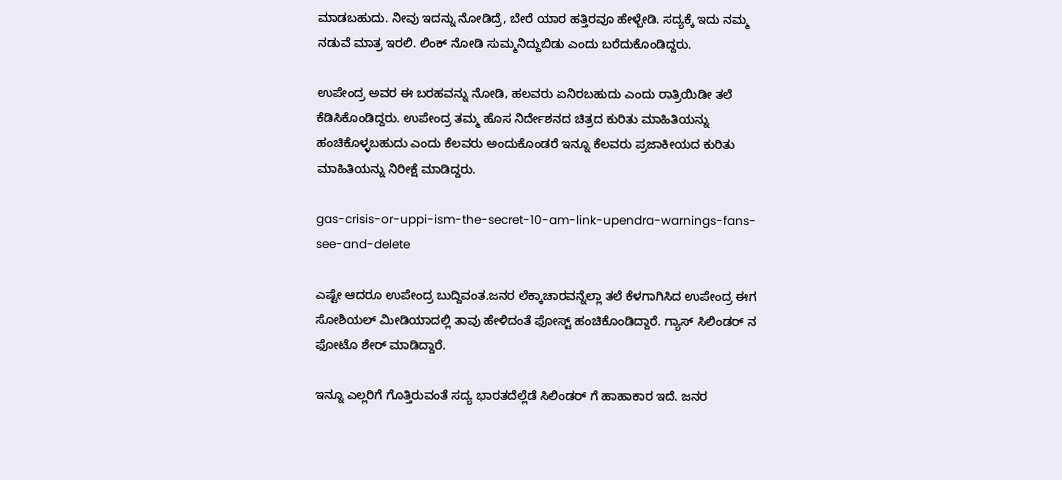ಮಾಡಬಹುದು. ನೀವು ಇದನ್ನು ನೋಡಿದ್ರೆ, ಬೇರೆ ಯಾರ ಹತ್ತಿರವೂ ಹೇಳ್ಬೇಡಿ. ಸದ್ಯಕ್ಕೆ ಇದು ನಮ್ಮ ನಡುವೆ ಮಾತ್ರ ಇರಲಿ. ಲಿಂಕ್‌ ನೋಡಿ ಸುಮ್ಮನಿದ್ದುಬಿಡು ಎಂದು ಬರೆದುಕೊಂಡಿದ್ದರು.

ಉಪೇಂದ್ರ ಅವರ ಈ ಬರಹವನ್ನು ನೋಡಿ, ಹಲವರು ಏನಿರಬಹುದು ಎಂದು ರಾತ್ರಿಯಿಡೀ ತಲೆ ಕೆಡಿಸಿಕೊಂಡಿದ್ದರು. ಉಪೇಂದ್ರ ತಮ್ಮ ಹೊಸ ನಿರ್ದೇಶನದ ಚಿತ್ರದ ಕುರಿತು ಮಾಹಿತಿಯನ್ನು ಹಂಚಿಕೊಳ್ಳಬಹುದು ಎಂದು ಕೆಲವರು ಅಂದುಕೊಂಡರೆ ಇನ್ನೂ ಕೆಲವರು ಪ್ರಜಾಕೀಯದ ಕುರಿತು ಮಾಹಿತಿಯನ್ನು ನಿರೀಕ್ಷೆ ಮಾಡಿದ್ದರು.

gas-crisis-or-uppi-ism-the-secret-10-am-link-upendra-warnings-fans-see-and-delete

ಎಷ್ಟೇ ಆದರೂ ಉಪೇಂದ್ರ ಬುದ್ದಿವಂತ.ಜನರ ಲೆಕ್ಕಾಚಾರವನ್ನೆಲ್ಲಾ ತಲೆ ಕೆಳಗಾಗಿಸಿದ ಉಪೇಂದ್ರ ಈಗ ಸೋಶಿಯಲ್ ಮೀಡಿಯಾದಲ್ಲಿ ತಾವು ಹೇಳಿದಂತೆ ಫೋಸ್ಟ್ ಹಂಚಿಕೊಂಡಿದ್ದಾರೆ. ಗ್ಯಾಸ್ ಸಿಲಿಂಡರ್ ನ ಫೋಟೊ ಶೇರ್ ಮಾಡಿದ್ದಾರೆ.

ಇನ್ನೂ ಎಲ್ಲರಿಗೆ ಗೊತ್ತಿರುವಂತೆ ಸದ್ಯ ಭಾರತದೆಲ್ಲೆಡೆ ಸಿಲಿಂಡರ್ ಗೆ ಹಾಹಾಕಾರ ಇದೆ. ಜನರ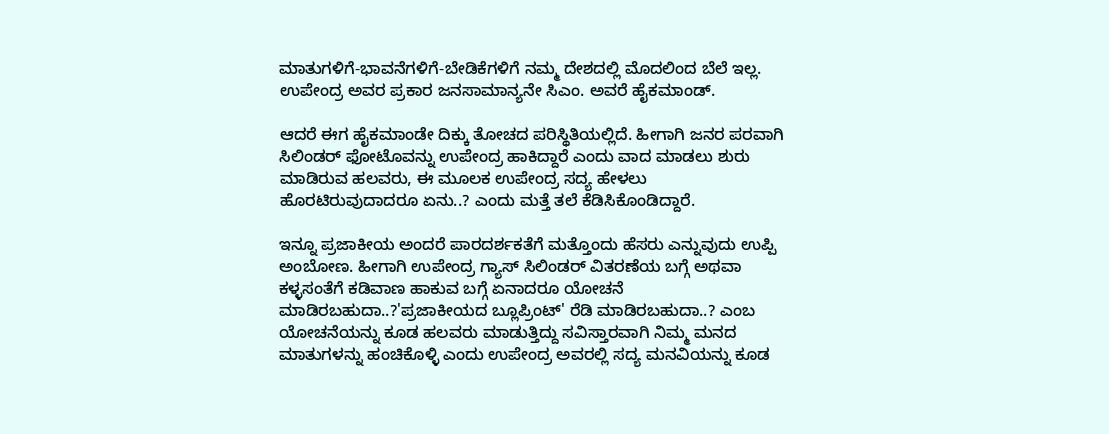ಮಾತುಗಳಿಗೆ-ಭಾವನೆಗಳಿಗೆ-ಬೇಡಿಕೆಗಳಿಗೆ ನಮ್ಮ ದೇಶದಲ್ಲಿ ಮೊದಲಿಂದ ಬೆಲೆ ಇಲ್ಲ. ಉಪೇಂದ್ರ ಅವರ ಪ್ರಕಾರ ಜನಸಾಮಾನ್ಯನೇ ಸಿಎಂ. ಅವರೆ ಹೈಕಮಾಂಡ್.

ಆದರೆ ಈಗ ಹೈಕಮಾಂಡೇ ದಿಕ್ಕು ತೋಚದ ಪರಿಸ್ಥಿತಿಯಲ್ಲಿದೆ. ಹೀಗಾಗಿ ಜನರ ಪರವಾಗಿ ಸಿಲಿಂಡರ್ ಫೋಟೊವನ್ನು ಉಪೇಂದ್ರ ಹಾಕಿದ್ದಾರೆ ಎಂದು ವಾದ ಮಾಡಲು ಶುರು ಮಾಡಿರುವ ಹಲವರು, ಈ ಮೂಲಕ ಉಪೇಂದ್ರ ಸದ್ಯ ಹೇಳಲು ಹೊರಟಿರುವುದಾದರೂ ಏನು..? ಎಂದು ಮತ್ತೆ ತಲೆ ಕೆಡಿಸಿಕೊಂಡಿದ್ದಾರೆ.

ಇನ್ನೂ ಪ್ರಜಾಕೀಯ ಅಂದರೆ ಪಾರದರ್ಶಕತೆಗೆ ಮತ್ತೊಂದು ಹೆಸರು ಎನ್ನುವುದು ಉಪ್ಪಿ ಅಂಬೋಣ. ಹೀಗಾಗಿ ಉಪೇಂದ್ರ ಗ್ಯಾಸ್ ಸಿಲಿಂಡರ್ ವಿತರಣೆಯ ಬಗ್ಗೆ ಅಥವಾ ಕಳ್ಳಸಂತೆಗೆ ಕಡಿವಾಣ ಹಾಕುವ ಬಗ್ಗೆ ಏನಾದರೂ ಯೋಚನೆ ಮಾಡಿರಬಹುದಾ..?'ಪ್ರಜಾಕೀಯದ ಬ್ಲೂಪ್ರಿಂಟ್' ರೆಡಿ ಮಾಡಿರಬಹುದಾ..? ಎಂಬ ಯೋಚನೆಯನ್ನು ಕೂಡ ಹಲವರು ಮಾಡುತ್ತಿದ್ದು ಸವಿಸ್ತಾರವಾಗಿ ನಿಮ್ಮ ಮನದ ಮಾತುಗಳನ್ನು ಹಂಚಿಕೊಳ್ಳಿ ಎಂದು ಉಪೇಂದ್ರ ಅವರಲ್ಲಿ ಸದ್ಯ ಮನವಿಯನ್ನು ಕೂಡ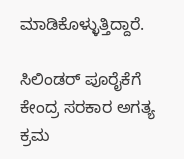ಮಾಡಿಕೊಳ್ಳುತ್ತಿದ್ದಾರೆ.

ಸಿಲಿಂಡರ್ ಪೂರೈಕೆಗೆ ಕೇಂದ್ರ ಸರಕಾರ ಅಗತ್ಯ ಕ್ರಮ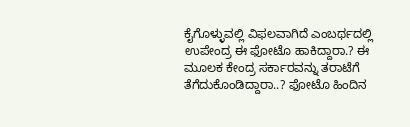ಕೈಗೊಳ್ಳುವಲ್ಲಿ ವಿಫಲವಾಗಿದೆ ಎಂಬರ್ಥದಲ್ಲಿ ಉಪೇಂದ್ರ ಈ ಫೋಟೊ ಹಾಕಿದ್ದಾರಾ.? ಈ ಮೂಲಕ ಕೇಂದ್ರ ಸರ್ಕಾರವನ್ನು ತರಾಟೆಗೆ ತೆಗೆದುಕೊಂಡಿದ್ದಾರಾ..? ಫೋಟೊ ಹಿಂದಿನ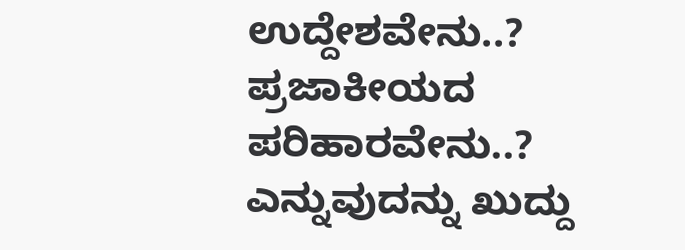ಉದ್ದೇಶವೇನು..? ಪ್ರಜಾಕೀಯದ ಪರಿಹಾರವೇನು..? ಎನ್ನುವುದನ್ನು ಖುದ್ದು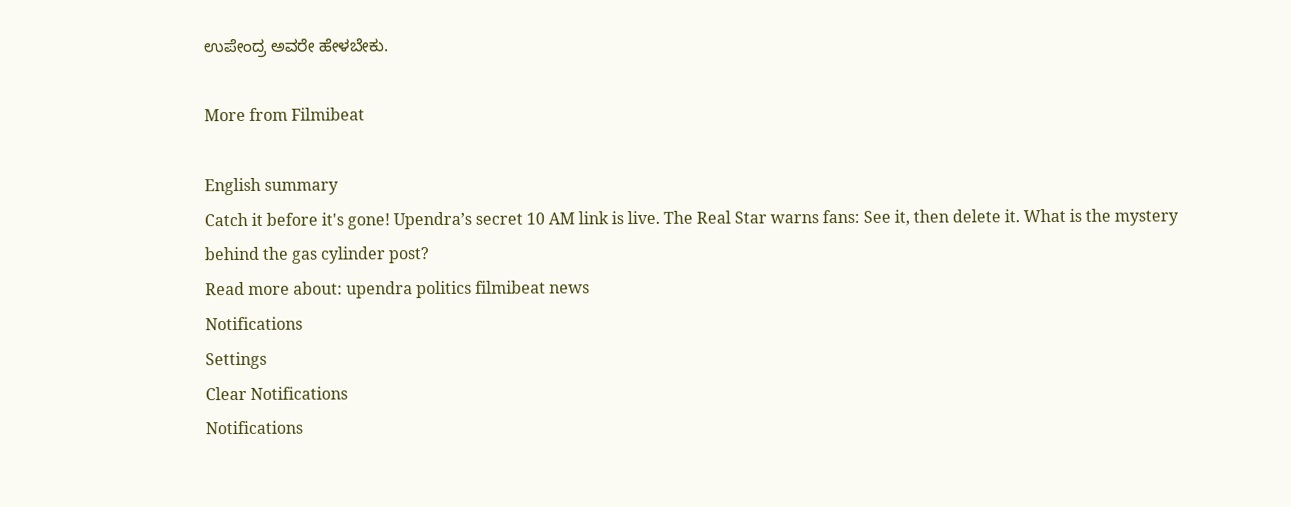ಉಪೇಂದ್ರ ಅವರೇ ಹೇಳಬೇಕು.

More from Filmibeat

English summary
Catch it before it's gone! Upendra’s secret 10 AM link is live. The Real Star warns fans: See it, then delete it. What is the mystery behind the gas cylinder post?
Read more about: upendra politics filmibeat news
Notifications
Settings
Clear Notifications
Notifications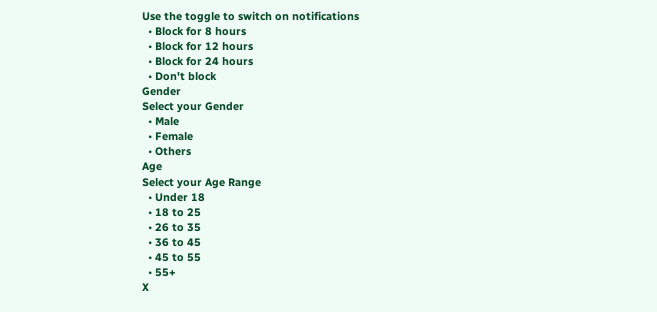Use the toggle to switch on notifications
  • Block for 8 hours
  • Block for 12 hours
  • Block for 24 hours
  • Don't block
Gender
Select your Gender
  • Male
  • Female
  • Others
Age
Select your Age Range
  • Under 18
  • 18 to 25
  • 26 to 35
  • 36 to 45
  • 45 to 55
  • 55+
X